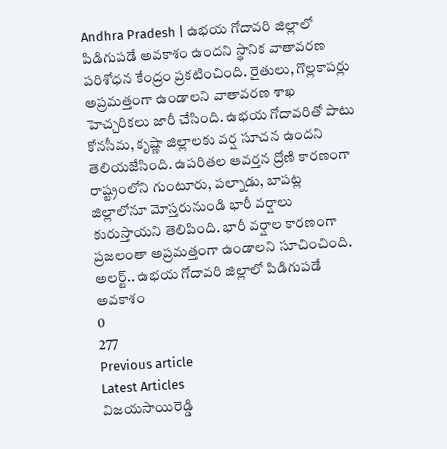Andhra Pradesh | ఉభయ గోదావరి జిల్లాలో పిడిగుపడే అవకాశం ఉందని స్థానిక వాతావరణ పరిశోధన కేంద్రం ప్రకటించింది. రైతులు, గొల్లకాపర్లు అప్రమత్తంగా ఉండాలని వాతావరణ శాఖ హెచ్చరికలు జారీ చేసింది. ఉభయ గోదావరితో పాటు కోనసీమ, కృష్ణా జిల్లాలకు వర్ష సూచన ఉందని తెలియజేసింది. ఉపరితల ఆవర్తన ద్రోణి కారణంగా రాష్ట్రంలోని గుంటూరు, పల్నాడు, బాపట్ల జిల్లాలోనూ మోస్తరునుండి భారీ వర్షాలు కురుస్తాయని తెలిపింది. భారీ వర్షాల కారణంగా ప్రజలంతా అప్రమత్తంగా ఉండాలని సూచించింది.
అలర్ట్.. ఉభయ గోదావరి జిల్లాలో పిడిగుపడే అవకాశం
0
277
Previous article
Latest Articles
విజయసాయిరెడ్డి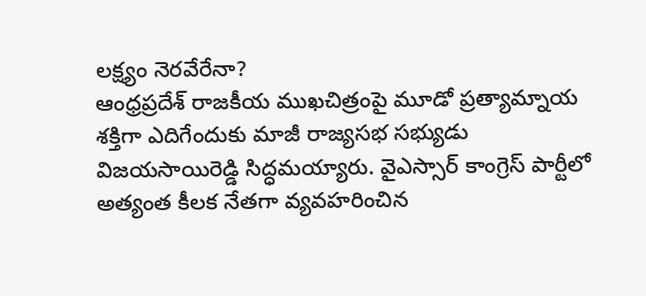లక్ష్యం నెరవేరేనా?
ఆంధ్రప్రదేశ్ రాజకీయ ముఖచిత్రంపై మూడో ప్రత్యామ్నాయ శక్తిగా ఎదిగేందుకు మాజీ రాజ్యసభ సభ్యుడు విజయసాయిరెడ్డి సిద్ధమయ్యారు. వైఎస్సార్ కాంగ్రెస్ పార్టీలో అత్యంత కీలక నేతగా వ్యవహరించిన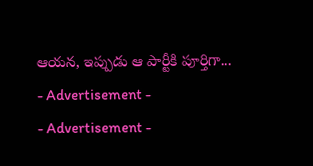ఆయన, ఇప్పుడు ఆ పార్టీకి పూర్తిగా...
- Advertisement -
- Advertisement -